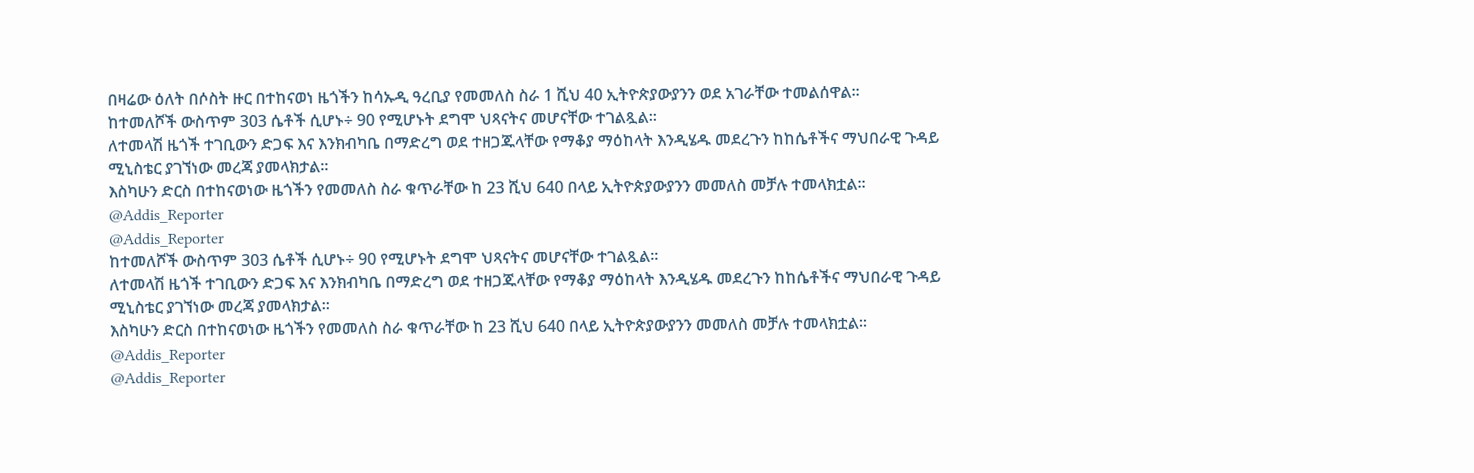በዛሬው ዕለት በሶስት ዙር በተከናወነ ዜጎችን ከሳኡዲ ዓረቢያ የመመለስ ስራ 1 ሺህ 40 ኢትዮጵያውያንን ወደ አገራቸው ተመልሰዋል፡፡
ከተመለሾች ውስጥም 303 ሴቶች ሲሆኑ÷ 90 የሚሆኑት ደግሞ ህጻናትና መሆናቸው ተገልጿል፡፡
ለተመላሽ ዜጎች ተገቢውን ድጋፍ እና እንክብካቤ በማድረግ ወደ ተዘጋጁላቸው የማቆያ ማዕከላት እንዲሄዱ መደረጉን ከከሴቶችና ማህበራዊ ጉዳይ ሚኒስቴር ያገኘነው መረጃ ያመላክታል።
እስካሁን ድርስ በተከናወነው ዜጎችን የመመለስ ስራ ቁጥራቸው ከ 23 ሺህ 640 በላይ ኢትዮጵያውያንን መመለስ መቻሉ ተመላክቷል፡፡
@Addis_Reporter
@Addis_Reporter
ከተመለሾች ውስጥም 303 ሴቶች ሲሆኑ÷ 90 የሚሆኑት ደግሞ ህጻናትና መሆናቸው ተገልጿል፡፡
ለተመላሽ ዜጎች ተገቢውን ድጋፍ እና እንክብካቤ በማድረግ ወደ ተዘጋጁላቸው የማቆያ ማዕከላት እንዲሄዱ መደረጉን ከከሴቶችና ማህበራዊ ጉዳይ ሚኒስቴር ያገኘነው መረጃ ያመላክታል።
እስካሁን ድርስ በተከናወነው ዜጎችን የመመለስ ስራ ቁጥራቸው ከ 23 ሺህ 640 በላይ ኢትዮጵያውያንን መመለስ መቻሉ ተመላክቷል፡፡
@Addis_Reporter
@Addis_Reporter